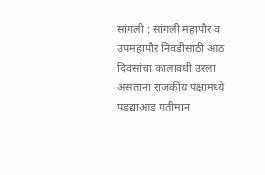सांगली : सांगली महापौर व उपमहापौर निवडीसाठी आठ दिवसांचा कालावधी उरला असताना राजकीय पक्षामध्ये पडद्याआड गतीमान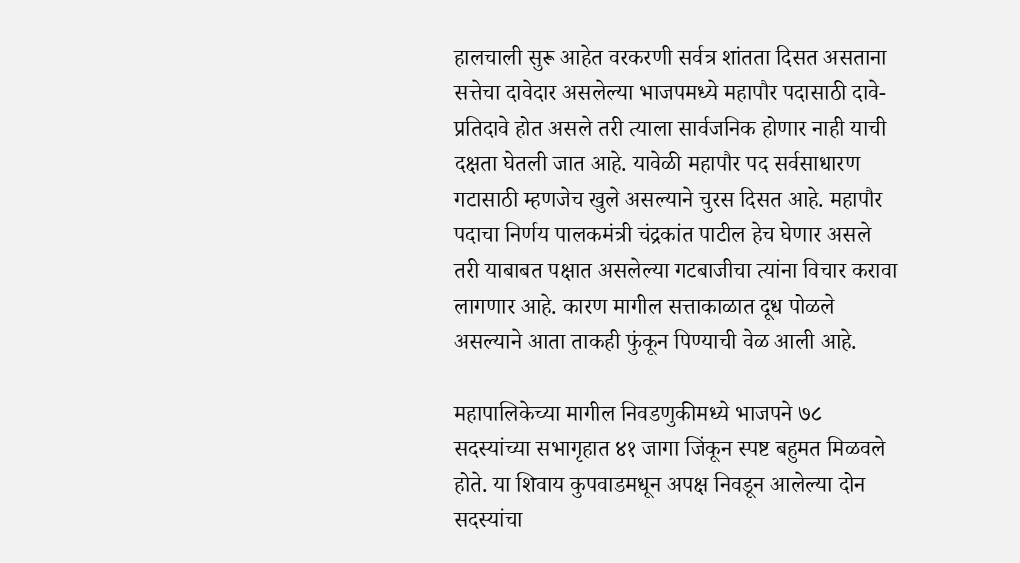हालचाली सुरू आहेत वरकरणी सर्वत्र शांतता दिसत असताना सत्तेचा दावेदार असलेल्या भाजपमध्ये महापौर पदासाठी दावे-प्रतिदावे होत असले तरी त्याला सार्वजनिक होणार नाही याची दक्षता घेतली जात आहे. यावेळी महापौर पद सर्वसाधारण गटासाठी म्हणजेच खुले असल्याने चुरस दिसत आहे. महापौर पदाचा निर्णय पालकमंत्री चंद्रकांत पाटील हेच घेणार असले तरी याबाबत पक्षात असलेल्या गटबाजीचा त्यांना विचार करावा लागणार आहे. कारण मागील सत्ताकाळात दूध पोळले असल्याने आता ताकही फुंकून पिण्याची वेळ आली आहे.

महापालिकेच्या मागील निवडणुकीमध्ये भाजपने ७८ सदस्यांच्या सभागृहात ४१ जागा जिंकून स्पष्ट बहुमत मिळवले होते. या शिवाय कुपवाडमधून अपक्ष निवडून आलेल्या दोन सदस्यांचा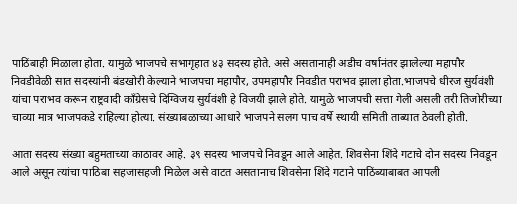पाठिंबाही मिळाला होता. यामुळे भाजपचे सभागृहात ४३ सदस्य होते. असे असतानाही अडीच वर्षानंतर झालेल्या महापौर निवडीवेळी सात सदस्यांनी बंडखोरी केल्याने भाजपचा महापौर, उपमहापौर निवडीत पराभव झाला होता.भाजपचे धीरज सुर्यवंशी यांचा पराभव करून राष्ट्रवादी काँग्रेसचे दिग्विजय सुर्यवंशी हे विजयी झाले होते. यामुळे भाजपची सत्ता गेली असली तरी तिजोरीच्या चाव्या मात्र भाजपकडे राहिल्या होत्या. संख्याबळाच्या आधारे भाजपने सलग पाच वर्षे स्थायी समिती ताब्यात ठेवली होती.

आता सदस्य संख्या बहुमताच्या काठावर आहे. ३९ सदस्य भाजपचे निवडून आले आहेत. शिवसेना शिंदे गटाचे दोन सदस्य निवडून आले असून त्यांचा पाठिबा सहजासहजी मिळेल असे वाटत असतानाच शिवसेना शिंदे गटाने पाठिंब्याबाबत आपली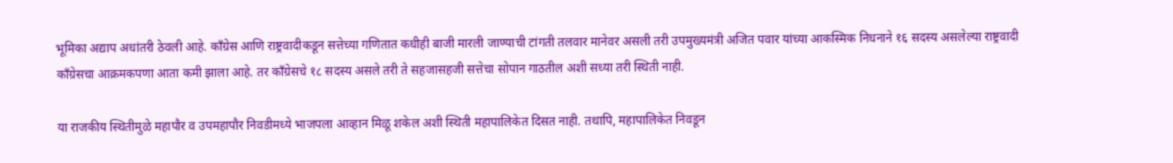भूमिका अद्याप अधांतरी ठेवली आहे. काँग्रेस आणि राष्ट्रवादीकडून सत्तेच्या गणितात कधीही बाजी मारली जाण्याची टांगती तलवार मानेवर असली तरी उपमुख्यमंत्री अजित पवार यांच्या आकस्मिक निधनाने १६ सदस्य असलेल्या राष्ट्रवादी काँग्रेसचा आक्रमकपणा आता कमी झाला आहे. तर काँग्रेसचे १८ सदस्य असले तरी ते सहजासहजी सत्तेचा सोपान गाठतील अशी सध्या तरी स्थिती नाही.

या राजकीय स्थितीमुळे महापौर व उपमहापौर निवडीमध्ये भाजपला आव्हान मिळू शकेल अशी स्थिती महापालिकेत दिसत नाही. तथापि, महापालिकेत निवडून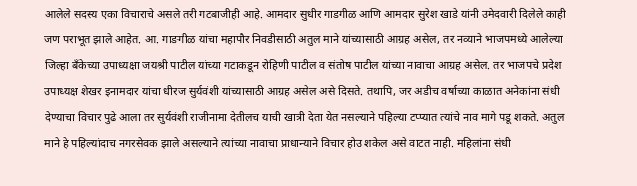आलेले सदस्य एका विचाराचे असले तरी गटबाजीही आहे. आमदार सुधीर गाडगीळ आणि आमदार सुरेश खाडे यांनी उमेदवारी दिलेले काही जण पराभूत झाले आहेत. आ. गाङगीळ यांचा महापौर निवडीसाठी अतुल माने यांच्यासाठी आग्रह असेल, तर नव्याने भाजपमध्ये आलेल्या जिल्हा बँकेच्या उपाध्यक्षा जयश्री पाटील यांच्या गटाकडून रोहिणी पाटील व संतोष पाटील यांच्या नावाचा आग्रह असेल. तर भाजपचे प्रदेश उपाध्यक्ष शेखर इनामदार यांचा धीरज सुर्यवंशी यांच्यासाठी आग्रह असेल असे दिसते. तथापि, जर अडीच वर्षाच्या काळात अनेकांना संधी देण्याचा विचार पुढे आला तर सुर्यवंशी राजीनामा देतीलच याची खात्री देता येत नसल्याने पहिल्या टप्प्यात त्यांचे नाव मागे पडू शकते. अतुल माने हे पहिल्यांदाच नगरसेवक झाले असल्याने त्यांच्या नावाचा प्राधान्याने विचार होउ शकेल असे वाटत नाही. महिलांना संधी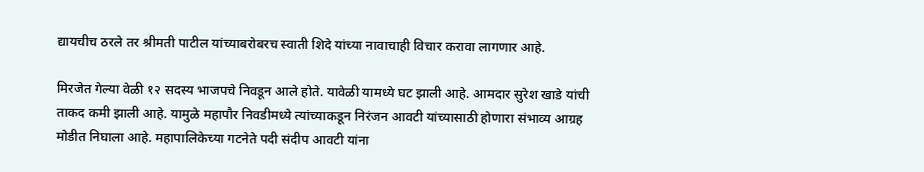द्यायचीच ठरले तर श्रीमती पाटील यांच्याबरोबरच स्वाती शिदे यांच्या नावाचाही विचार करावा लागणार आहे.

मिरजेत गेल्या वेळी १२ सदस्य भाजपचे निवडून आले होते. यावेळी यामध्ये घट झाली आहे. आमदार सुरेश खाडे यांची ताकद कमी झाली आहे. यामुळे महापौर निवडीमध्ये त्यांच्याकडून निरंजन आवटी यांच्यासाठी होणारा संभाव्य आग्रह मोडीत निघाला आहे. महापालिकेच्या गटनेते पदी संदीप आवटी यांना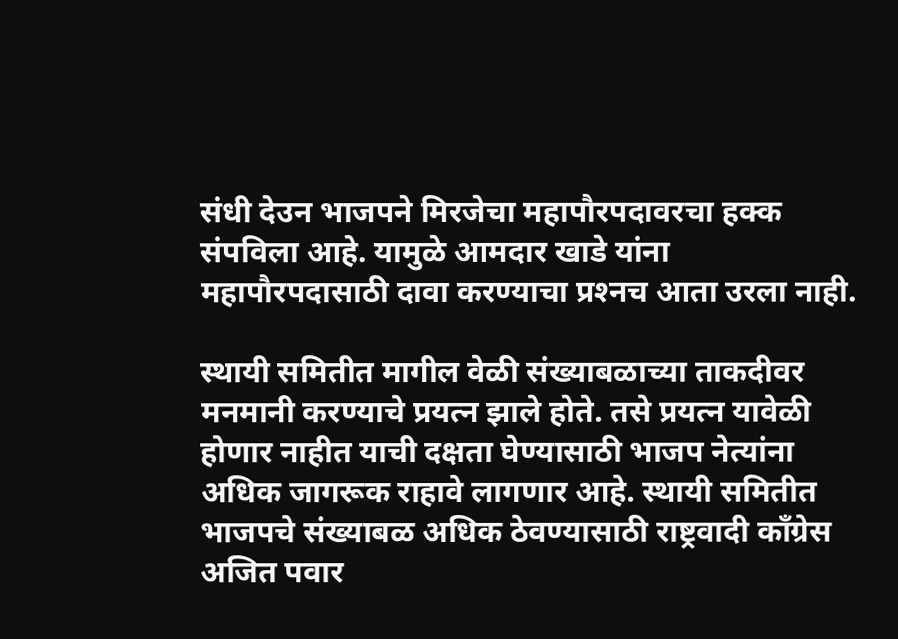संधी देउन भाजपने मिरजेचा महापौरपदावरचा हक्क संपविला आहे. यामुळे आमदार खाडे यांना महापौरपदासाठी दावा करण्याचा प्रश्‍नच आता उरला नाही.

स्थायी समितीत मागील वेळी संख्याबळाच्या ताकदीवर मनमानी करण्याचे प्रयत्न झाले होते. तसे प्रयत्न यावेळी होणार नाहीत याची दक्षता घेण्यासाठी भाजप नेत्यांना अधिक जागरूक राहावे लागणार आहे. स्थायी समितीत भाजपचे संख्याबळ अधिक ठेवण्यासाठी राष्ट्रवादी काँग्रेस अजित पवार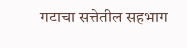गटाचा सत्तेतील सहभाग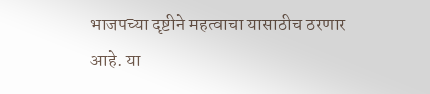भाजपच्या दृष्टीने महत्वाचा यासाठीच ठरणार आहे. या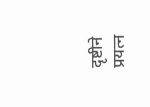दृष्टीने प्रयत्न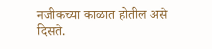नजीकच्या काळात होतील असे दिसते.